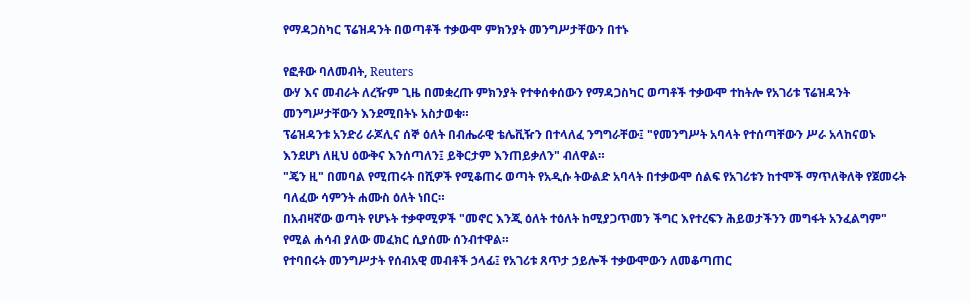የማዳጋስካር ፕሬዝዳንት በወጣቶች ተቃውሞ ምክንያት መንግሥታቸውን በተኑ

የፎቶው ባለመብት, Reuters
ውሃ እና መብራት ለረዥም ጊዜ በመቋረጡ ምክንያት የተቀሰቀሰውን የማዳጋስካር ወጣቶች ተቃውሞ ተከትሎ የአገሪቱ ፕሬዝዳንት መንግሥታቸውን እንደሚበትኑ አስታወቁ።
ፕሬዝዳንቱ አንድሪ ራጆሊና ሰኞ ዕለት በብሔራዊ ቴሌቪዥን በተላለፈ ንግግራቸው፤ "የመንግሥት አባላት የተሰጣቸውን ሥራ አላከናወኑ እንደሆነ ለዚህ ዕውቅና እንሰጣለን፤ ይቅርታም እንጠይቃለን" ብለዋል።
"ጄን ዚ" በመባል የሚጠሩት በሺዎች የሚቆጠሩ ወጣት የአዲሱ ትውልድ አባላት በተቃውሞ ሰልፍ የአገሪቱን ከተሞች ማጥለቅለቅ የጀመሩት ባለፈው ሳምንት ሐሙስ ዕለት ነበር።
በአብዛኛው ወጣት የሆኑት ተቃዋሚዎች "መኖር እንጂ ዕለት ተዕለት ከሚያጋጥመን ችግር እየተረፍን ሕይወታችንን መግፋት አንፈልግም" የሚል ሐሳብ ያለው መፈክር ሲያሰሙ ሰንብተዋል።
የተባበሩት መንግሥታት የሰብአዊ መብቶች ኃላፊ፤ የአገሪቱ ጸጥታ ኃይሎች ተቃውሞውን ለመቆጣጠር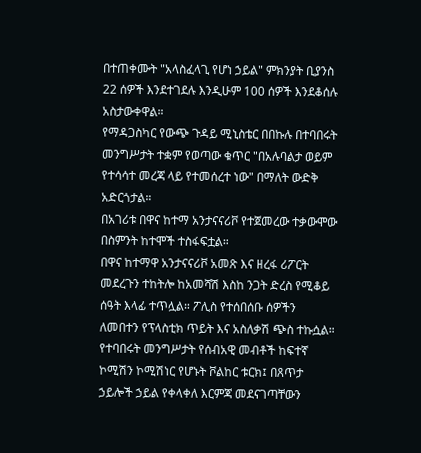በተጠቀሙት "አላስፈላጊ የሆነ ኃይል" ምክንያት ቢያንስ 22 ሰዎች እንደተገደሉ እንዲሁም 100 ሰዎች እንደቆሰሉ አስታውቀዋል።
የማዳጋስካር የውጭ ጉዳይ ሚኒስቴር በበኩሉ በተባበሩት መንግሥታት ተቋም የወጣው ቁጥር "በአሉባልታ ወይም የተሳሳተ መረጃ ላይ የተመሰረተ ነው" በማለት ውድቅ አድርጎታል።
በአገሪቱ በዋና ከተማ አንታናናሪቮ የተጀመረው ተቃውሞው በስምንት ከተሞች ተስፋፍቷል።
በዋና ከተማዋ አንታናናሪቮ አመጽ እና ዘረፋ ሪፖርት መደረጉን ተከትሎ ከአመሻሽ እስከ ንጋት ድረስ የሚቆይ ሰዓት እላፊ ተጥሏል። ፖሊስ የተሰበሰቡ ሰዎችን ለመበተን የፕላስቲክ ጥይት እና አስለቃሽ ጭስ ተኩሷል።
የተባበሩት መንግሥታት የሰብአዊ መብቶች ከፍተኛ ኮሚሽን ኮሚሽነር የሆኑት ቮልከር ቱርክ፤ በጸጥታ ኃይሎች ኃይል የቀላቀለ እርምጃ መደናገጣቸውን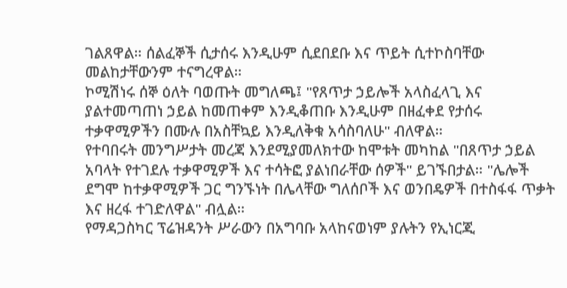ገልጸዋል። ሰልፈኞች ሲታሰሩ እንዲሁም ሲደበደቡ እና ጥይት ሲተኮስባቸው መልከታቸውንም ተናግረዋል።
ኮሚሽነሩ ሰኞ ዕለት ባወጡት መግለጫ፤ "የጸጥታ ኃይሎች አላስፈላጊ እና ያልተመጣጠነ ኃይል ከመጠቀም እንዲቆጠቡ እንዲሁም በዘፈቀደ የታሰሩ ተቃዋሚዎችን በሙሉ በአስቸኳይ እንዲለቅቁ አሳስባለሁ" ብለዋል።
የተባበሩት መንግሥታት መረጃ እንደሚያመለክተው ከሞቱት መካከል "በጸጥታ ኃይል አባላት የተገደሉ ተቃዋሚዎች እና ተሳትፎ ያልነበራቸው ሰዎች" ይገኙበታል። "ሌሎች ደግሞ ከተቃዋሚዎች ጋር ግንኙነት በሌላቸው ግለሰቦች እና ወንበዴዎች በተስፋፋ ጥቃት እና ዘረፋ ተገድለዋል" ብሏል።
የማዳጋስካር ፕሬዝዳንት ሥራውን በአግባቡ አላከናወነም ያሉትን የኢነርጂ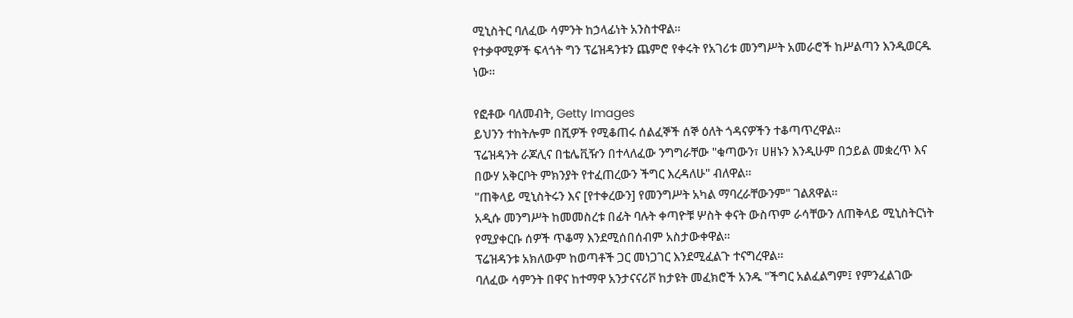ሚኒስትር ባለፈው ሳምንት ከኃላፊነት አንስተዋል።
የተቃዋሚዎች ፍላጎት ግን ፕሬዝዳንቱን ጨምሮ የቀሩት የአገሪቱ መንግሥት አመራሮች ከሥልጣን እንዲወርዱ ነው።

የፎቶው ባለመብት, Getty Images
ይህንን ተከትሎም በሺዎች የሚቆጠሩ ሰልፈኞች ሰኞ ዕለት ጎዳናዎችን ተቆጣጥረዋል።
ፕሬዝዳንት ራጆሊና በቴሌቪዥን በተላለፈው ንግግራቸው "ቁጣውን፣ ሀዘኑን እንዲሁም በኃይል መቋረጥ እና በውሃ አቅርቦት ምክንያት የተፈጠረውን ችግር እረዳለሁ" ብለዋል።
"ጠቅላይ ሚኒስትሩን እና [የተቀረውን] የመንግሥት አካል ማባረራቸውንም" ገልጸዋል።
አዲሱ መንግሥት ከመመስረቱ በፊት ባሉት ቀጣዮቹ ሦስት ቀናት ውስጥም ራሳቸውን ለጠቅላይ ሚኒስትርነት የሚያቀርቡ ሰዎች ጥቆማ እንደሚሰበሰብም አስታውቀዋል።
ፕሬዝዳንቱ አክለውም ከወጣቶች ጋር መነጋገር እንደሚፈልጉ ተናግረዋል።
ባለፈው ሳምንት በዋና ከተማዋ አንታናናሪቮ ከታዩት መፈክሮች አንዱ "ችግር አልፈልግም፤ የምንፈልገው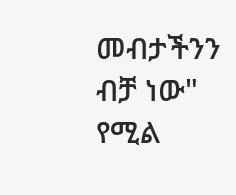መብታችንን ብቻ ነው" የሚል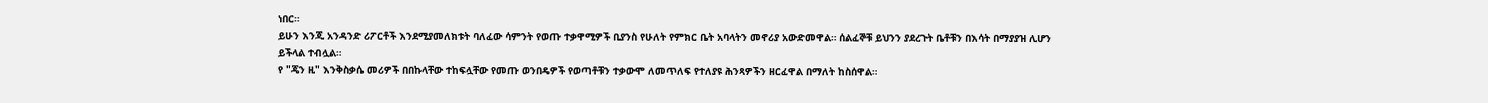ነበር።
ይሁን እንጂ አንዳንድ ሪፖርቶች እንደሚያመለክቱት ባለፈው ሳምንት የወጡ ተቃዋሚዎች ቢያንስ የሁለት የምክር ቤት አባላትን መኖሪያ አውድመዋል። ሰልፈኞቹ ይህንን ያደረጉት ቤቶቹን በእሳት በማያያዝ ሊሆን ይችላል ተብሏል።
የ "ጄን ዚ" እንቅስቃሴ መሪዎች በበኩላቸው ተከፍሏቸው የመጡ ወንበዴዎች የወጣቶቹን ተቃውሞ ለመጥለፍ የተለያዩ ሕንጻዎችን ዘርፈዋል በማለት ከስሰዋል።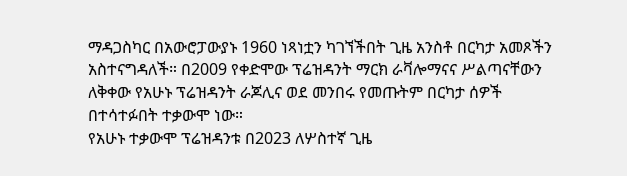ማዳጋስካር በአውሮፓውያኑ 1960 ነጻነቷን ካገኘችበት ጊዜ አንስቶ በርካታ አመጾችን አስተናግዳለች። በ2009 የቀድሞው ፕሬዝዳንት ማርክ ራቫሎማናና ሥልጣናቸውን ለቅቀው የአሁኑ ፕሬዝዳንት ራጆሊና ወደ መንበሩ የመጡትም በርካታ ሰዎች በተሳተፉበት ተቃውሞ ነው።
የአሁኑ ተቃውሞ ፕሬዝዳንቱ በ2023 ለሦስተኛ ጊዜ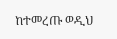ከተመረጡ ወዲህ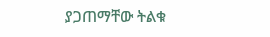ያጋጠማቸው ትልቁ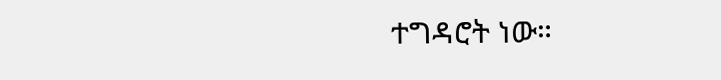ተግዳሮት ነው።